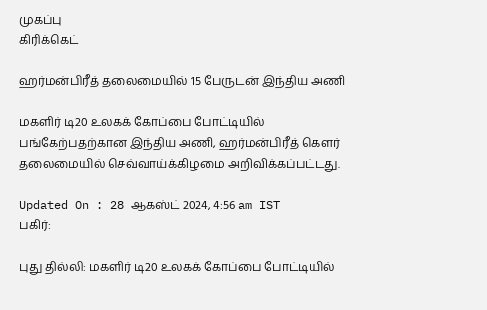முகப்பு
கிரிக்கெட்

ஹர்மன்பிரீத் தலைமையில் 15 பேருடன் இந்திய அணி

மகளிர் டி20 உலகக் கோப்பை போட்டியில் பங்கேற்பதற்கான இந்திய அணி, ஹர்மன்பிரீத் கெளர் தலைமையில் செவ்வாய்க்கிழமை அறிவிக்கப்பட்டது.

Updated On : 28 ஆகஸ்ட் 2024, 4:56 am IST
பகிர்:

புது தில்லி: மகளிர் டி20 உலகக் கோப்பை போட்டியில்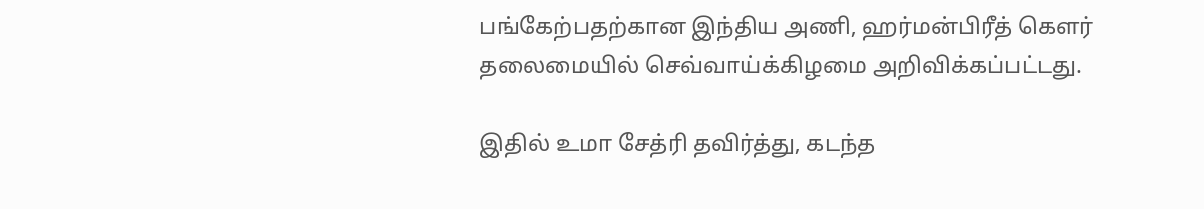பங்கேற்பதற்கான இந்திய அணி, ஹர்மன்பிரீத் கெளர் தலைமையில் செவ்வாய்க்கிழமை அறிவிக்கப்பட்டது.

இதில் உமா சேத்ரி தவிர்த்து, கடந்த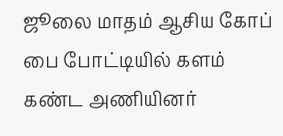ஜூலை மாதம் ஆசிய கோப் பை போட்டியில் களம் கண்ட அணியினர்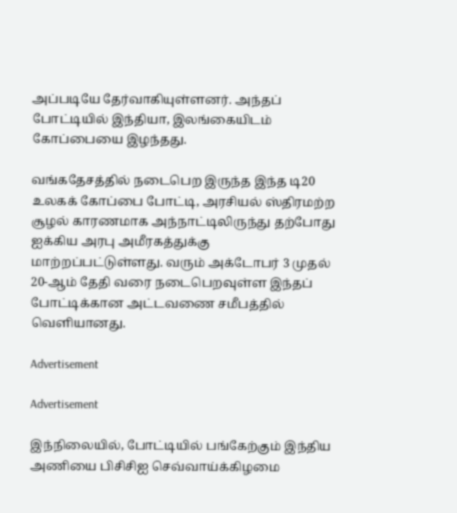அப்படியே தேர்வாகியுள்ளனர். அந்தப் போட்டியில் இந்தியா, இலங்கையிடம் கோப்பையை இழந்தது.

வங்கதேசத்தில் நடைபெற இருந்த இந்த டி20 உலகக் கோப்பை போட்டி, அரசியல் ஸ்திரமற்ற சூழல் காரணமாக அந்நாட்டிலிருந்து தற்போது ஐக்கிய அரபு அமீரகத்துக்கு மாற்றப்பட்டுள்ளது. வரும் அக்டோபர் 3 முதல் 20-ஆம் தேதி வரை நடைபெறவுள்ள இந்தப் போட்டிக்கான அட்டவணை சமீபத்தில் வெளியானது.

Advertisement

Advertisement

இந்நிலையில், போட்டியில் பங்கேற்கும் இந்திய அணியை பிசிசிஐ செவ்வாய்க்கிழமை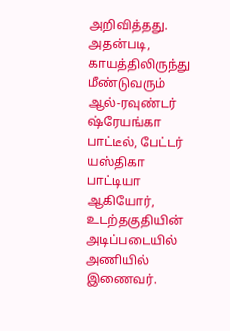அறிவித்தது. அதன்படி, காயத்திலிருந்து மீண்டுவரும் ஆல்-ரவுண்டர் ஷ்ரேயங்கா பாட்டீல், பேட்டர் யஸ்திகா பாட்டியா ஆகியோர், உடற்தகுதியின் அடிப்படையில் அணியில் இணைவர்.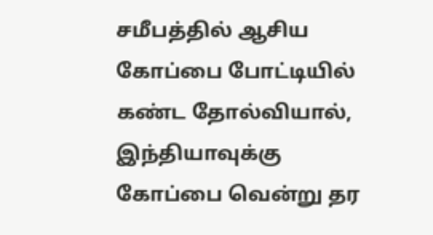சமீபத்தில் ஆசிய கோப்பை போட்டியில் கண்ட தோல்வியால், இந்தியாவுக்கு கோப்பை வென்று தர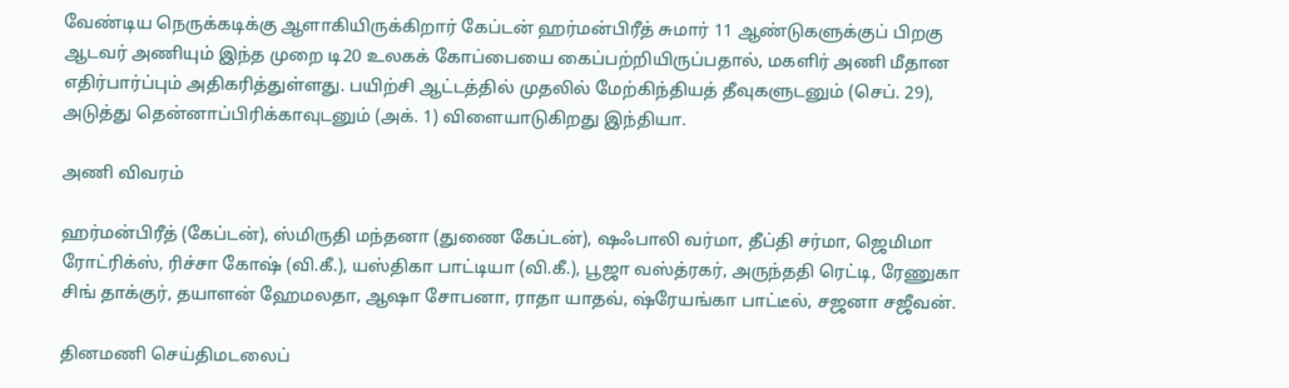வேண்டிய நெருக்கடிக்கு ஆளாகியிருக்கிறார் கேப்டன் ஹர்மன்பிரீத் சுமார் 11 ஆண்டுகளுக்குப் பிறகு ஆடவர் அணியும் இந்த முறை டி20 உலகக் கோப்பையை கைப்பற்றியிருப்பதால், மகளிர் அணி மீதான எதிர்பார்ப்பும் அதிகரித்துள்ளது. பயிற்சி ஆட்டத்தில் முதலில் மேற்கிந்தியத் தீவுகளுடனும் (செப். 29), அடுத்து தென்னாப்பிரிக்காவுடனும் (அக். 1) விளையாடுகிறது இந்தியா.

அணி விவரம்

ஹர்மன்பிரீத் (கேப்டன்), ஸ்மிருதி மந்தனா (துணை கேப்டன்), ஷஃபாலி வர்மா, தீப்தி சர்மா, ஜெமிமா ரோட்ரிக்ஸ், ரிச்சா கோஷ் (வி.கீ.), யஸ்திகா பாட்டியா (வி.கீ.), பூஜா வஸ்த்ரகர், அருந்ததி ரெட்டி, ரேணுகா சிங் தாக்குர், தயாளன் ஹேமலதா, ஆஷா சோபனா, ராதா யாதவ், ஷ்ரேயங்கா பாட்டீல், சஜனா சஜீவன்.

தினமணி செய்திமடலைப்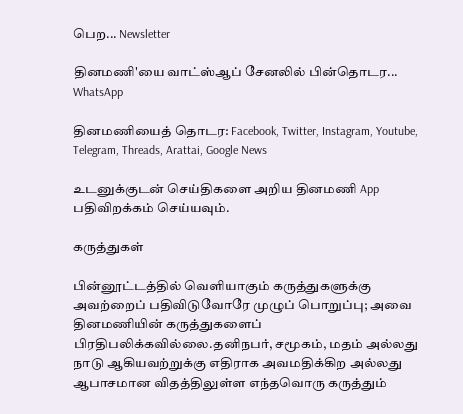பெற... Newsletter

தினமணி'யை வாட்ஸ்ஆப் சேனலில் பின்தொடர... WhatsApp

தினமணியைத் தொடர: Facebook, Twitter, Instagram, Youtube, Telegram, Threads, Arattai, Google News

உடனுக்குடன் செய்திகளை அறிய தினமணி App பதிவிறக்கம் செய்யவும்.

கருத்துகள்

பின்னூட்டத்தில் வெளியாகும் கருத்துகளுக்கு அவற்றைப் பதிவிடுவோரே முழுப் பொறுப்பு; அவை தினமணியின் கருத்துகளைப் பிரதிபலிக்கவில்லை.தனிநபர், சமூகம், மதம் அல்லது நாடு ஆகியவற்றுக்கு எதிராக அவமதிக்கிற அல்லது ஆபாசமான விதத்திலுள்ள எந்தவொரு கருத்தும்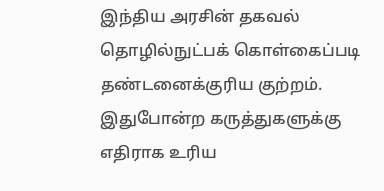இந்திய அரசின் தகவல் தொழில்நுட்பக் கொள்கைப்படி தண்டனைக்குரிய குற்றம். இதுபோன்ற கருத்துகளுக்கு எதிராக உரிய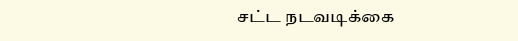சட்ட நடவடிக்கை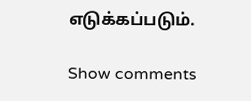எடுக்கப்படும்.

Show comments